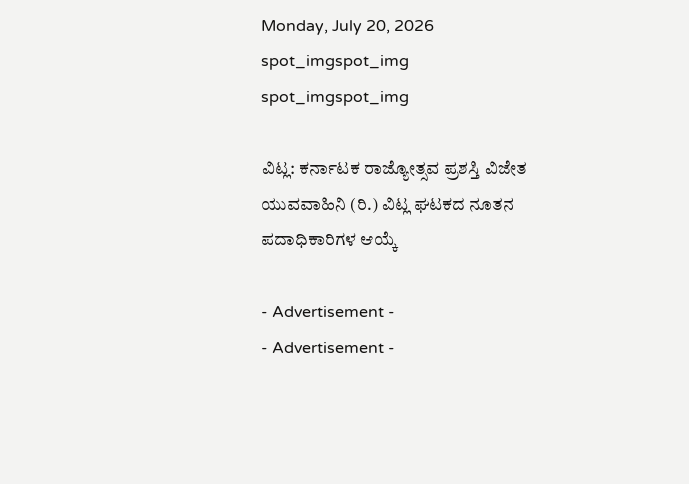Monday, July 20, 2026
spot_imgspot_img
spot_imgspot_img

ವಿಟ್ಲ: ಕರ್ನಾಟಕ ರಾಜ್ಯೋತ್ಸವ ಪ್ರಶಸ್ತಿ ವಿಜೇತ ಯುವವಾಹಿನಿ (ರಿ.) ವಿಟ್ಲ ಘಟಕದ ನೂತನ ಪದಾಧಿಕಾರಿಗಳ ಆಯ್ಕೆ

- Advertisement -
- Advertisement -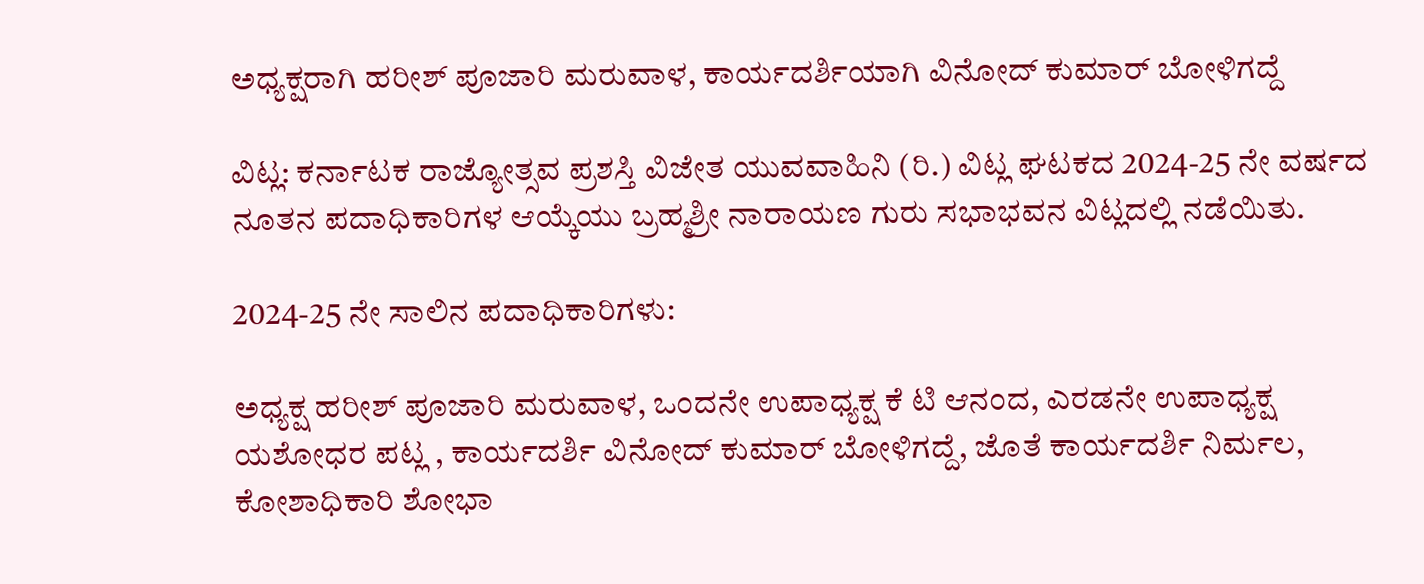ಅಧ್ಯಕ್ಷರಾಗಿ ಹರೀಶ್ ಪೂಜಾರಿ ಮರುವಾಳ, ಕಾರ್ಯದರ್ಶಿಯಾಗಿ ವಿನೋದ್ ಕುಮಾರ್ ಬೋಳಿಗದ್ದೆ

ವಿಟ್ಲ: ಕರ್ನಾಟಕ ರಾಜ್ಯೋತ್ಸವ ಪ್ರಶಸ್ತಿ ವಿಜೇತ ಯುವವಾಹಿನಿ (ರಿ.) ವಿಟ್ಲ ಘಟಕದ 2024-25 ನೇ ವರ್ಷದ ನೂತನ ಪದಾಧಿಕಾರಿಗಳ ಆಯ್ಕೆಯು ಬ್ರಹ್ಮಶ್ರೀ ನಾರಾಯಣ ಗುರು ಸಭಾಭವನ ವಿಟ್ಲದಲ್ಲಿ ನಡೆಯಿತು.

2024-25 ನೇ ಸಾಲಿನ ಪದಾಧಿಕಾರಿಗಳು:

ಅಧ್ಯಕ್ಷ ಹರೀಶ್ ಪೂಜಾರಿ ಮರುವಾಳ, ಒಂದನೇ ಉಪಾಧ್ಯಕ್ಷ ಕೆ ಟಿ ಆನಂದ, ಎರಡನೇ ಉಪಾಧ್ಯಕ್ಷ ಯಶೋಧರ ಪಟ್ಲ , ಕಾರ್ಯದರ್ಶಿ ವಿನೋದ್ ಕುಮಾರ್ ಬೋಳಿಗದ್ದೆ, ಜೊತೆ ಕಾರ್ಯದರ್ಶಿ ನಿರ್ಮಲ, ಕೋಶಾಧಿಕಾರಿ ಶೋಭಾ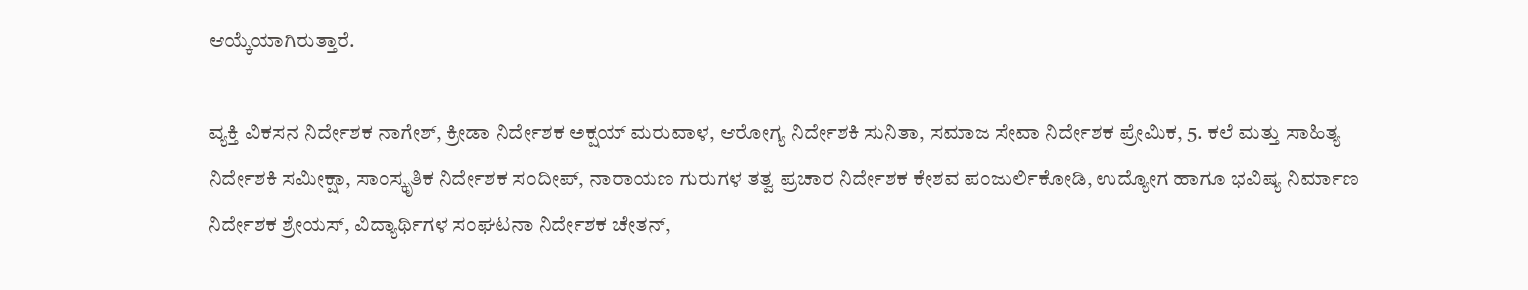ಆಯ್ಕೆಯಾಗಿರುತ್ತಾರೆ.

ವ್ಯಕ್ತಿ ವಿಕಸನ ನಿರ್ದೇಶಕ ನಾಗೇಶ್, ಕ್ರೀಡಾ ನಿರ್ದೇಶಕ ಅಕ್ಷಯ್ ಮರುವಾಳ, ಆರೋಗ್ಯ ನಿರ್ದೇಶಕಿ ಸುನಿತಾ, ಸಮಾಜ ಸೇವಾ ನಿರ್ದೇಶಕ ಪ್ರೇಮಿಕ, 5. ಕಲೆ ಮತ್ತು ಸಾಹಿತ್ಯ ನಿರ್ದೇಶಕಿ ಸಮೀಕ್ಷಾ, ಸಾಂಸ್ಕೃತಿಕ ನಿರ್ದೇಶಕ ಸಂದೀಪ್, ನಾರಾಯಣ ಗುರುಗಳ ತತ್ವ ಪ್ರಚಾರ ನಿರ್ದೇಶಕ ಕೇಶವ ಪಂಜುರ್ಲಿಕೋಡಿ, ಉದ್ಯೋಗ ಹಾಗೂ ಭವಿಷ್ಯ ನಿರ್ಮಾಣ ನಿರ್ದೇಶಕ ಶ್ರೇಯಸ್, ವಿದ್ಯಾರ್ಥಿಗಳ ಸಂಘಟನಾ ನಿರ್ದೇಶಕ ಚೇತನ್‌,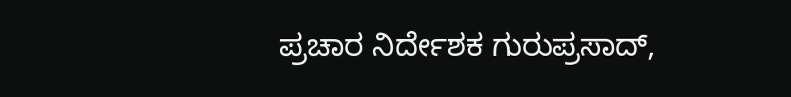ಪ್ರಚಾರ ನಿರ್ದೇಶಕ ಗುರುಪ್ರಸಾದ್,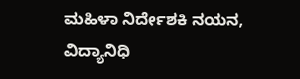ಮಹಿಳಾ ನಿರ್ದೇಶಕಿ ನಯನ, ವಿದ್ಯಾನಿಧಿ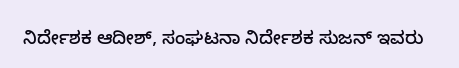ನಿರ್ದೇಶಕ ಆದೀಶ್, ಸಂಘಟನಾ ನಿರ್ದೇಶಕ ಸುಜನ್ ಇವರು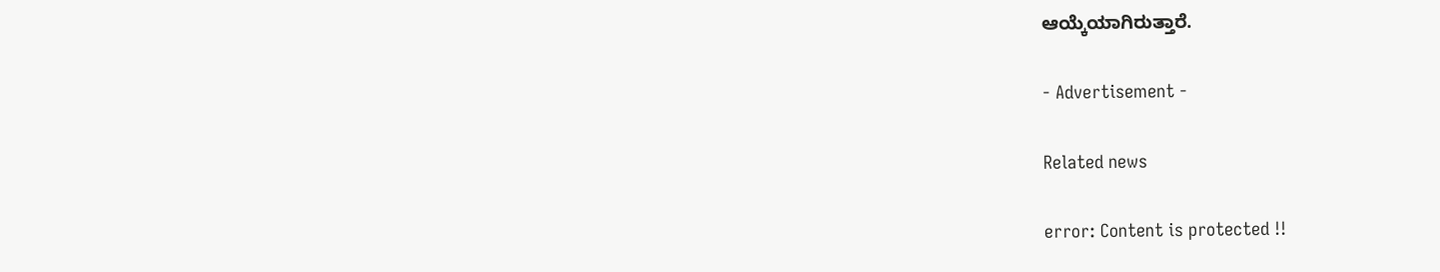ಆಯ್ಕೆಯಾಗಿರುತ್ತಾರೆ.

- Advertisement -

Related news

error: Content is protected !!